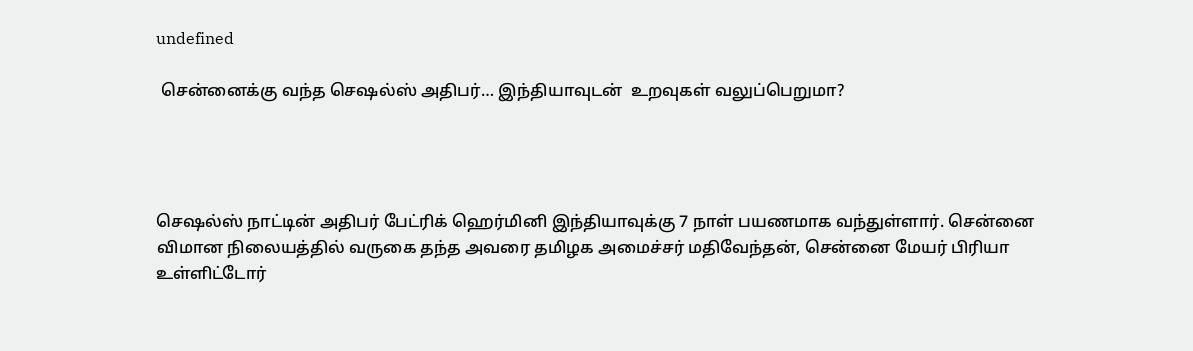undefined

 சென்னைக்கு வந்த செஷல்ஸ் அதிபர்… இந்தியாவுடன்  உறவுகள் வலுப்பெறுமா?




செஷல்ஸ் நாட்டின் அதிபர் பேட்ரிக் ஹெர்மினி இந்தியாவுக்கு 7 நாள் பயணமாக வந்துள்ளார். சென்னை விமான நிலையத்தில் வருகை தந்த அவரை தமிழக அமைச்சர் மதிவேந்தன், சென்னை மேயர் பிரியா உள்ளிட்டோர்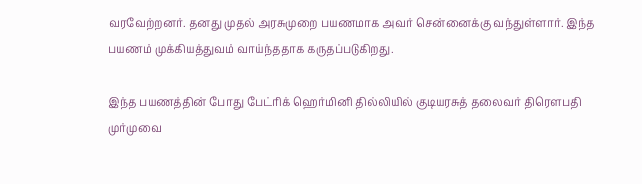வரவேற்றனர். தனது முதல் அரசுமுறை பயணமாக அவர் சென்னைக்கு வந்துள்ளார். இந்த பயணம் முக்கியத்துவம் வாய்ந்ததாக கருதப்படுகிறது.

இந்த பயணத்தின் போது பேட்ரிக் ஹெர்மினி தில்லியில் குடியரசுத் தலைவர் திரெளபதி முர்முவை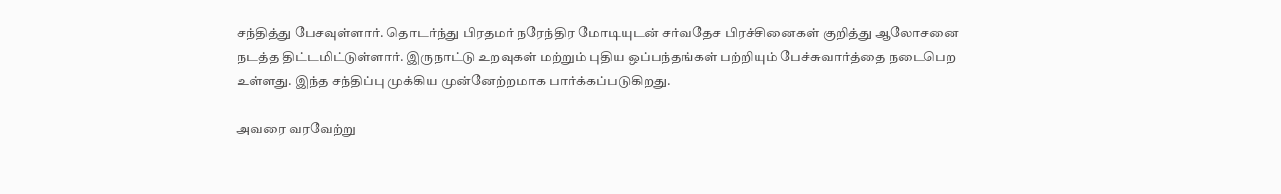சந்தித்து பேசவுள்ளார். தொடர்ந்து பிரதமர் நரேந்திர மோடியுடன் சர்வதேச பிரச்சினைகள் குறித்து ஆலோசனை நடத்த திட்டமிட்டுள்ளார். இருநாட்டு உறவுகள் மற்றும் புதிய ஒப்பந்தங்கள் பற்றியும் பேச்சுவார்த்தை நடைபெற உள்ளது. இந்த சந்திப்பு முக்கிய முன்னேற்றமாக பார்க்கப்படுகிறது.

அவரை வரவேற்று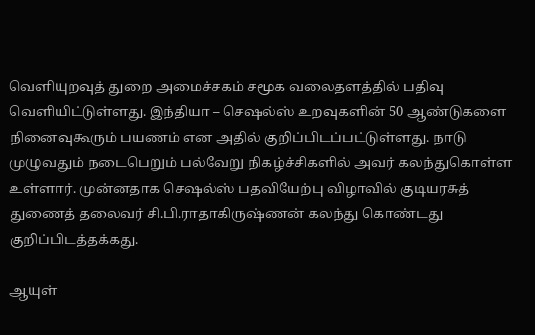வெளியுறவுத் துறை அமைச்சகம் சமூக வலைதளத்தில் பதிவு வெளியிட்டுள்ளது. இந்தியா – செஷல்ஸ் உறவுகளின் 50 ஆண்டுகளை நினைவுகூரும் பயணம் என அதில் குறிப்பிடப்பட்டுள்ளது. நாடு முழுவதும் நடைபெறும் பல்வேறு நிகழ்ச்சிகளில் அவர் கலந்துகொள்ள உள்ளார். முன்னதாக செஷல்ஸ் பதவியேற்பு விழாவில் குடியரசுத் துணைத் தலைவர் சி.பி.ராதாகிருஷ்ணன் கலந்து கொண்டது குறிப்பிடத்தக்கது.

ஆயுள்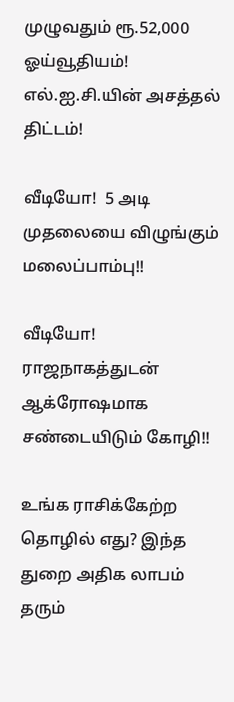முழுவதும் ரூ.52,000 ஓய்வூதியம்! எல்.ஐ.சி.யின் அசத்தல் திட்டம்!

வீடியோ!  5 அடி முதலையை விழுங்கும் மலைப்பாம்பு!!

வீடியோ! ராஜநாகத்துடன் ஆக்ரோஷமாக சண்டையிடும் கோழி!!

உங்க ராசிக்கேற்ற தொழில் எது? இந்த துறை அதிக லாபம் தரும்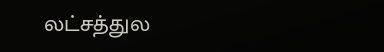லட்சத்துல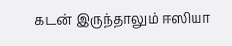கடன் இருந்தாலும் ஈஸியா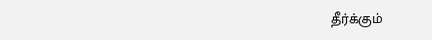தீர்க்கும்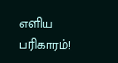எளிய பரிகாரம்!